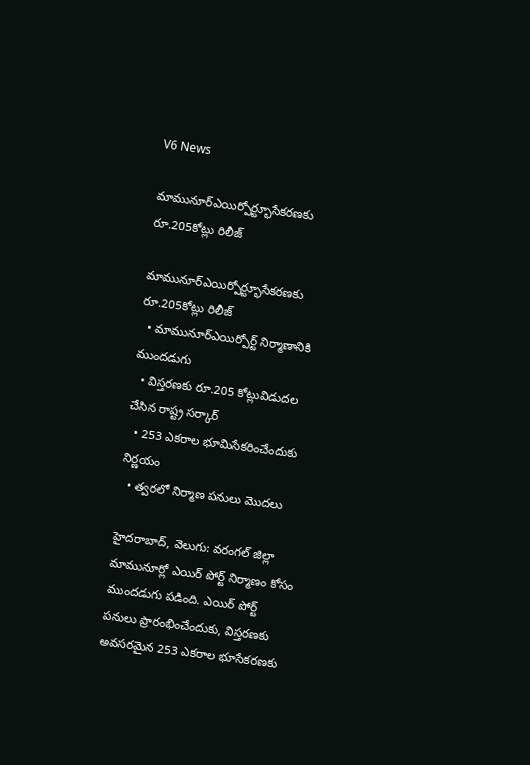V6 News

మామునూర్ఎయిర్పోర్ట్భూసేకరణకు రూ.205కోట్లు రిలీజ్

మామునూర్ఎయిర్పోర్ట్భూసేకరణకు రూ.205కోట్లు రిలీజ్
  • మామునూర్ఎయిర్పోర్ట్ నిర్మాణానికి ముందడుగు
  • విస్తరణకు రూ.205 కోట్లువిడుదల చేసిన రాష్ట్ర సర్కార్
  • 253 ఎకరాల భూమిసేకరించేందుకు నిర్ణయం
  • త్వరలో నిర్మాణ పనులు మొదలు

హైదరాబాద్, వెలుగు: వరంగల్ జిల్లా మామునూర్లో ఎయిర్ పోర్ట్ నిర్మాణం కోసం ముందడుగు పడింది. ఎయిర్ పోర్ట్ పనులు ప్రారంభించేందుకు, విస్తరణకు అవసరమైన 253 ఎకరాల భూసేకరణకు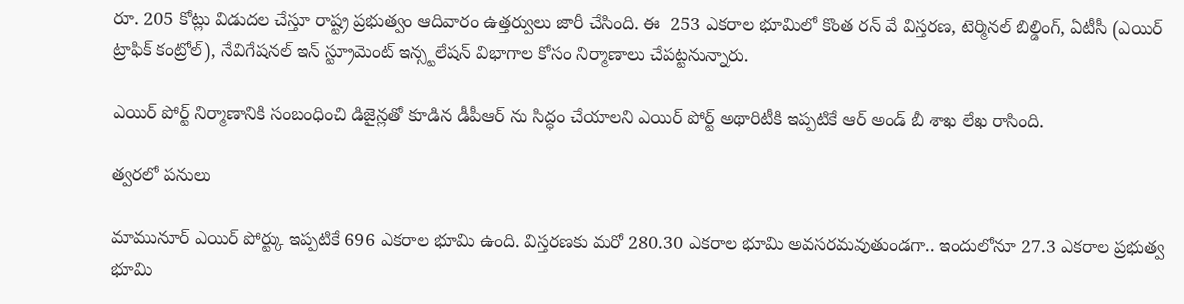రూ. 205 కోట్లు విడుదల చేస్తూ రాష్ట్ర ప్రభుత్వం ఆదివారం ఉత్తర్వులు జారీ చేసింది. ఈ  253 ఎకరాల భూమిలో కొంత రన్ వే విస్తరణ, టెర్మినల్ బిల్డింగ్, ఏటీసీ (ఎయిర్ ట్రాఫిక్ కంట్రోల్), నేవిగేషనల్ ఇన్ స్ట్రూమెంట్ ఇన్స్టలేషన్ విభాగాల కోసం నిర్మాణాలు చేపట్టనున్నారు.

ఎయిర్ పోర్ట్ నిర్మాణానికి సంబంధించి డిజైన్లతో కూడిన డీపీఆర్ ను సిద్ధం చేయాలని ఎయిర్ పోర్ట్ అథారిటీకి ఇప్పటికే ఆర్ అండ్ బీ శాఖ లేఖ రాసింది.

త్వరలో పనులు

మామునూర్ ఎయిర్ పోర్ట్కు ఇప్పటికే 696 ఎకరాల భూమి ఉంది. విస్తరణకు మరో 280.30 ఎకరాల భూమి అవసరమవుతుండగా.. ఇందులోనూ 27.3 ఎకరాల ప్రభుత్వ భూమి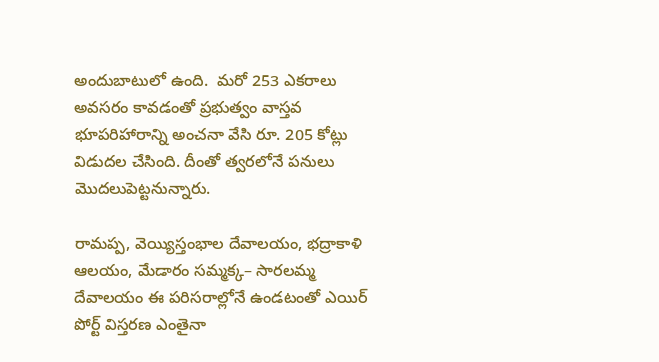అందుబాటులో ఉంది.  మరో 253 ఎకరాలు అవసరం కావడంతో ప్రభుత్వం వాస్తవ భూపరిహారాన్ని అంచనా వేసి రూ. 205 కోట్లు విడుదల చేసింది. దీంతో త్వరలోనే పనులు మొదలుపెట్టనున్నారు.

రామప్ప, వెయ్యిస్తంభాల దేవాలయం, భద్రాకాళి ఆలయం, మేడారం సమ్మక్క– సారలమ్మ దేవాలయం ఈ పరిసరాల్లోనే ఉండటంతో ఎయిర్ పోర్ట్ విస్తరణ ఎంతైనా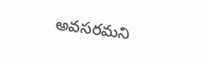అవసరమని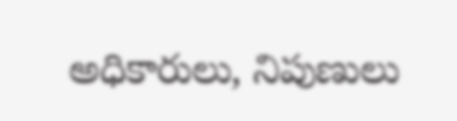అధికారులు, నిపుణులు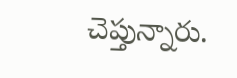చెప్తున్నారు.